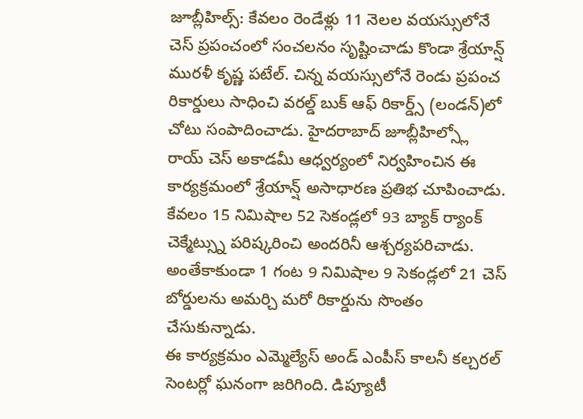జూబ్లీహిల్స్: కేవలం రెండేళ్లు 11 నెలల వయస్సులోనే చెస్ ప్రపంచంలో సంచలనం సృష్టించాడు కొండా శ్రేయాన్ష్ మురళీ కృష్ణ పటేల్. చిన్న వయస్సులోనే రెండు ప్రపంచ రికార్డులు సాధించి వరల్డ్ బుక్ ఆఫ్ రికార్డ్స్ (లండన్)లో చోటు సంపాదించాడు. హైదరాబాద్ జూబ్లీహిల్స్లో రాయ్ చెస్ అకాడమీ ఆధ్వర్యంలో నిర్వహించిన ఈ కార్యక్రమంలో శ్రేయాన్ష్ అసాధారణ ప్రతిభ చూపించాడు. కేవలం 15 నిమిషాల 52 సెకండ్లలో 93 బ్యాక్ ర్యాంక్ చెక్మేట్స్ను పరిష్కరించి అందరినీ ఆశ్చర్యపరిచాడు. అంతేకాకుండా 1 గంట 9 నిమిషాల 9 సెకండ్లలో 21 చెస్ బోర్డులను అమర్చి మరో రికార్డును సొంతం చేసుకున్నాడు.
ఈ కార్యక్రమం ఎమ్మెల్యేస్ అండ్ ఎంపీస్ కాలనీ కల్చరల్ సెంటర్లో ఘనంగా జరిగింది. డిప్యూటీ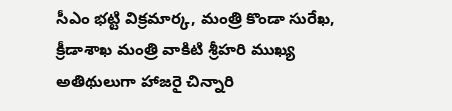సీఎం భట్టి విక్రమార్క, మంత్రి కొండా సురేఖ, క్రీడాశాఖ మంత్రి వాకిటి శ్రీహరి ముఖ్య అతిథులుగా హాజరై చిన్నారి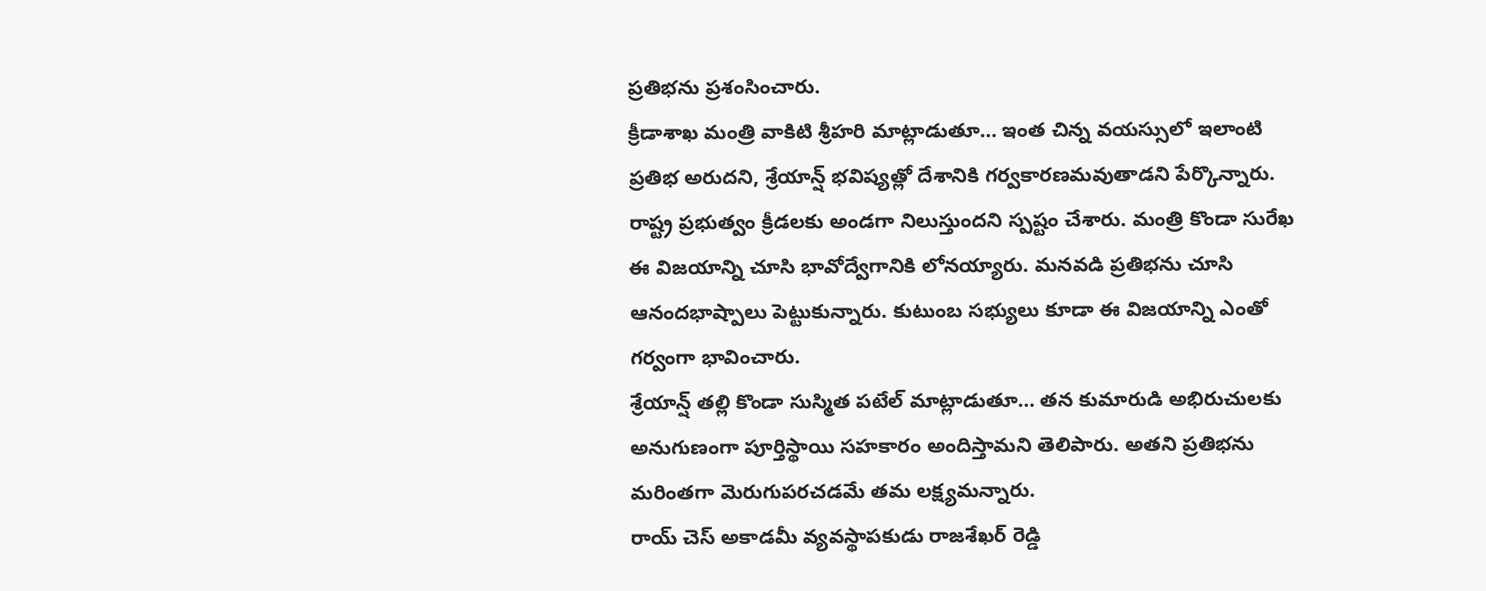ప్రతిభను ప్రశంసించారు.
క్రీడాశాఖ మంత్రి వాకిటి శ్రీహరి మాట్లాడుతూ… ఇంత చిన్న వయస్సులో ఇలాంటి ప్రతిభ అరుదని, శ్రేయాన్ష్ భవిష్యత్లో దేశానికి గర్వకారణమవుతాడని పేర్కొన్నారు. రాష్ట్ర ప్రభుత్వం క్రీడలకు అండగా నిలుస్తుందని స్పష్టం చేశారు. మంత్రి కొండా సురేఖ ఈ విజయాన్ని చూసి భావోద్వేగానికి లోనయ్యారు. మనవడి ప్రతిభను చూసి ఆనందభాష్పాలు పెట్టుకున్నారు. కుటుంబ సభ్యులు కూడా ఈ విజయాన్ని ఎంతో గర్వంగా భావించారు.
శ్రేయాన్ష్ తల్లి కొండా సుస్మిత పటేల్ మాట్లాడుతూ… తన కుమారుడి అభిరుచులకు అనుగుణంగా పూర్తిస్థాయి సహకారం అందిస్తామని తెలిపారు. అతని ప్రతిభను మరింతగా మెరుగుపరచడమే తమ లక్ష్యమన్నారు.
రాయ్ చెస్ అకాడమీ వ్యవస్థాపకుడు రాజశేఖర్ రెడ్డి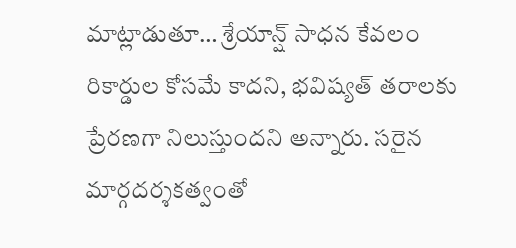మాట్లాడుతూ… శ్రేయాన్ష్ సాధన కేవలం రికార్డుల కోసమే కాదని, భవిష్యత్ తరాలకు ప్రేరణగా నిలుస్తుందని అన్నారు. సరైన మార్గదర్శకత్వంతో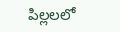పిల్లలలో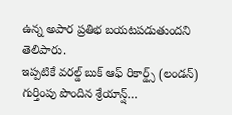ఉన్న అపార ప్రతిభ బయటపడుతుందని తెలిపారు.
ఇప్పటికే వరల్డ్ బుక్ ఆఫ్ రికార్డ్స్ (లండన్) గుర్తింపు పొందిన శ్రేయాన్ష్…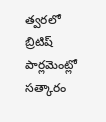త్వరలో బ్రిటిష్ పార్లమెంట్లో సత్కారం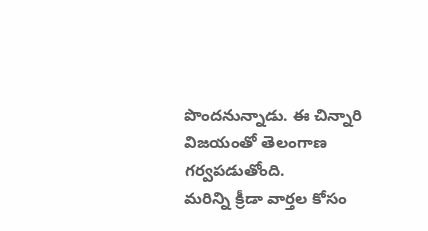పొందనున్నాడు. ఈ చిన్నారి విజయంతో తెలంగాణ గర్వపడుతోంది.
మరిన్ని క్రీడా వార్తల కోసం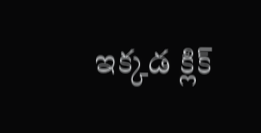ఇక్కడ క్లిక్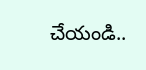చేయండి..